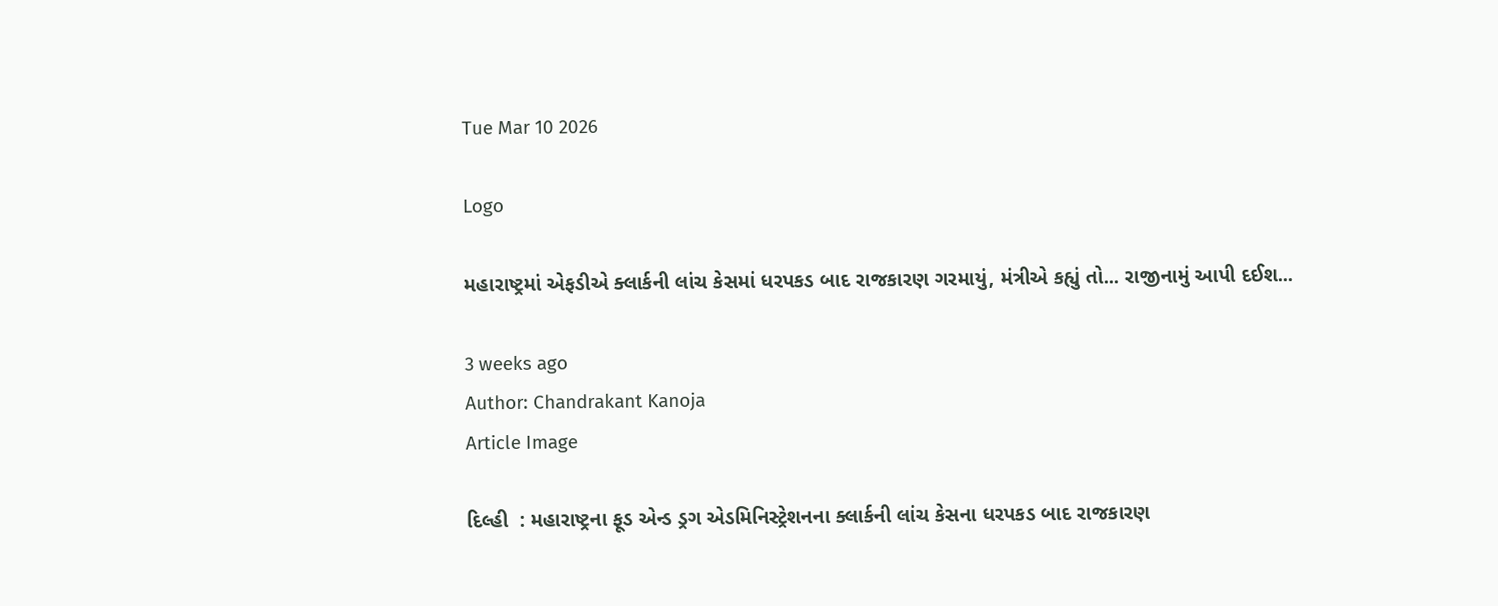Tue Mar 10 2026

Logo

મહારાષ્ટ્રમાં એફડીએ ક્લાર્કની લાંચ કેસમાં ધરપકડ બાદ રાજકારણ ગરમાયું, મંત્રીએ કહ્યું તો... રાજીનામું આપી દઈશ...

3 weeks ago
Author: Chandrakant Kanoja
Article Image

દિલ્હી  : મહારાષ્ટ્રના ફૂડ એન્ડ ડ્રગ એડમિનિસ્ટ્રેશનના ક્લાર્કની લાંચ કેસના ધરપકડ બાદ રાજકારણ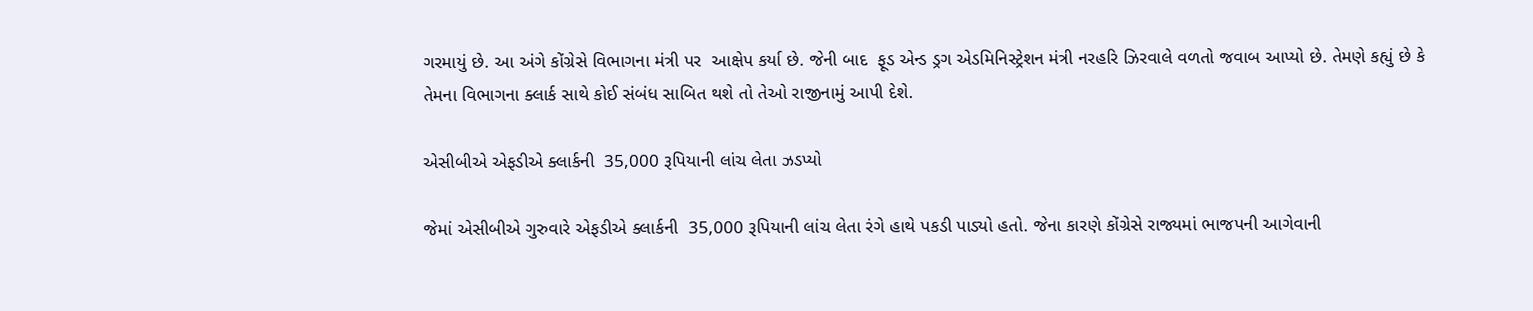ગરમાયું છે. આ અંગે કોંગ્રેસે વિભાગના મંત્રી પર  આક્ષેપ કર્યા છે. જેની બાદ  ફૂડ એન્ડ ડ્રગ એડમિનિસ્ટ્રેશન મંત્રી નરહરિ ઝિરવાલે વળતો જવાબ આપ્યો છે. તેમણે કહ્યું છે કે તેમના વિભાગના ક્લાર્ક સાથે કોઈ સંબંધ સાબિત થશે તો તેઓ રાજીનામું આપી દેશે.

એસીબીએ એફડીએ ક્લાર્કની  35,000 રૂપિયાની લાંચ લેતા ઝડપ્યો

જેમાં એસીબીએ ગુરુવારે એફડીએ ક્લાર્કની  35,000 રૂપિયાની લાંચ લેતા રંગે હાથે પકડી પાડ્યો હતો. જેના કારણે કોંગ્રેસે રાજ્યમાં ભાજપની આગેવાની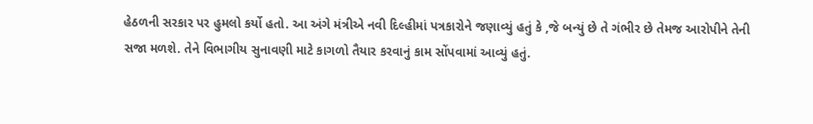હેઠળની સરકાર પર હુમલો કર્યો હતો. આ અંગે મંત્રીએ નવી દિલ્હીમાં પત્રકારોને જણાવ્યું હતું કે ,જે બન્યું છે તે ગંભીર છે તેમજ આરોપીને તેની સજા મળશે. તેને વિભાગીય સુનાવણી માટે કાગળો તૈયાર કરવાનું કામ સોંપવામાં આવ્યું હતું.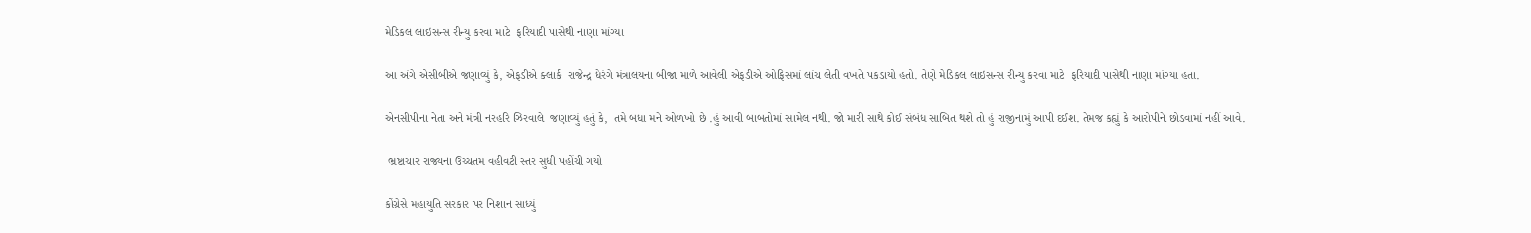મેડિકલ લાઇસન્સ રીન્યુ કરવા માટે  ફરિયાદી પાસેથી નાણા માંગ્યા

આ અંગે એસીબીએ જણાવ્યું કે, એફડીએ ક્લાર્ક  રાજેન્દ્ર ધેરંગે મંત્રાલયના બીજા માળે આવેલી એફડીએ ઓફિસમાં લાંચ લેતી વખતે પકડાયો હતો. તેણે મેડિકલ લાઇસન્સ રીન્યુ કરવા માટે  ફરિયાદી પાસેથી નાણા માંગ્યા હતા.

એનસીપીના નેતા અને મંત્રી નરહરિ ઝિરવાલે  જણાવ્યું હતું કે,  તમે બધા મને ઓળખો છે .હું આવી બાબતોમાં સામેલ નથી. જો મારી સાથે કોઈ સંબંધ સાબિત થશે તો હું રાજીનામું આપી દઈશ. તેમજ કહ્યું કે આરોપીને છોડવામાં નહીં આવે.

 ભ્રષ્ટાચાર રાજ્યના ઉચ્ચતમ વહીવટી સ્તર સુધી પહોંચી ગયો

કોંગ્રેસે મહાયુતિ સરકાર પર નિશાન સાધ્યું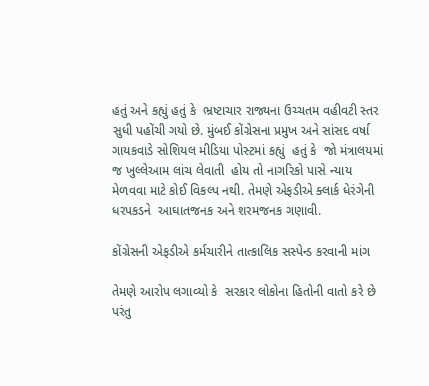હતું અને કહ્યું હતું કે  ભ્રષ્ટાચાર રાજ્યના ઉચ્ચતમ વહીવટી સ્તર સુધી પહોંચી ગયો છે. મુંબઈ કોંગ્રેસના પ્રમુખ અને સાંસદ વર્ષા ગાયકવાડે સોશિયલ મીડિયા પોસ્ટમાં કહ્યું  હતું કે  જો મંત્રાલયમાં જ ખુલ્લેઆમ લાંચ લેવાતી  હોય તો નાગરિકો પાસે ન્યાય મેળવવા માટે કોઈ વિકલ્પ નથી. તેમણે એફડીએ ક્લાર્ક ધેરંગેની ધરપકડને  આઘાતજનક અને શરમજનક ગણાવી.

કોંગ્રેસની એફડીએ કર્મચારીને તાત્કાલિક સસ્પેન્ડ કરવાની માંગ

તેમણે આરોપ લગાવ્યો કે  સરકાર લોકોના હિતોની વાતો કરે છે પરંતુ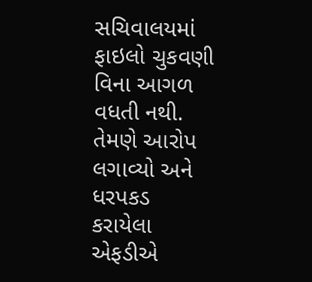સચિવાલયમાં ફાઇલો ચુકવણી વિના આગળ વધતી નથી. તેમણે આરોપ લગાવ્યો અને ધરપકડ કરાયેલા એફડીએ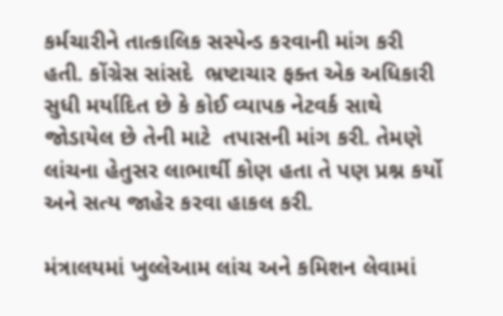કર્મચારીને તાત્કાલિક સસ્પેન્ડ કરવાની માંગ કરી હતી. કોંગ્રેસ સાંસદે  ભ્રષ્ટાચાર ફક્ત એક અધિકારી સુધી મર્યાદિત છે કે કોઈ વ્યાપક નેટવર્ક સાથે જોડાયેલ છે તેની માટે  તપાસની માંગ કરી. તેમણે લાંચના હેતુસર લાભાર્થી કોણ હતા તે પણ પ્રશ્ન કર્યો અને સત્ય જાહેર કરવા હાકલ કરી.

મંત્રાલયમાં ખુલ્લેઆમ લાંચ અને કમિશન લેવામાં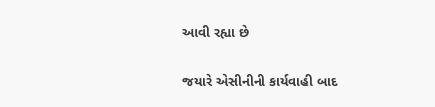આવી રહ્યા છે

જયારે એસીનીની કાર્યવાહી બાદ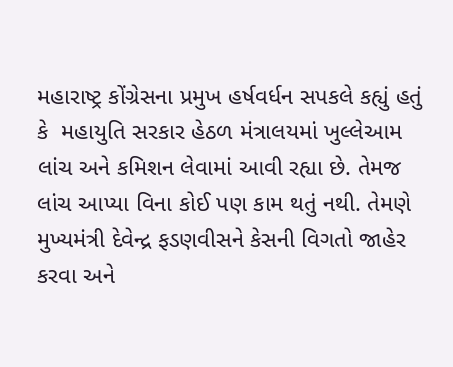મહારાષ્ટ્ર કોંગ્રેસના પ્રમુખ હર્ષવર્ધન સપકલે કહ્યું હતું કે  મહાયુતિ સરકાર હેઠળ મંત્રાલયમાં ખુલ્લેઆમ લાંચ અને કમિશન લેવામાં આવી રહ્યા છે. તેમજ લાંચ આપ્યા વિના કોઈ પણ કામ થતું નથી. તેમણે મુખ્યમંત્રી દેવેન્દ્ર ફડણવીસને કેસની વિગતો જાહેર કરવા અને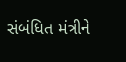સંબંધિત મંત્રીને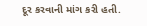દૂર કરવાની માંગ કરી હતી.